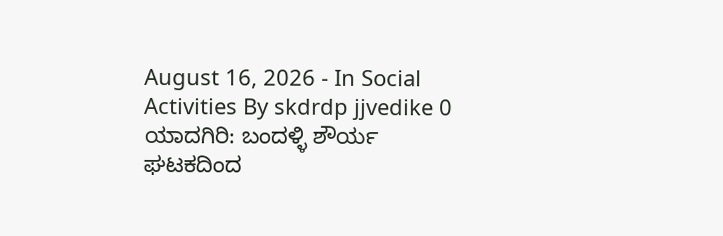August 16, 2026 - In Social Activities By skdrdp jjvedike 0 ಯಾದಗಿರಿ: ಬಂದಳ್ಳಿ ಶೌರ್ಯ ಘಟಕದಿಂದ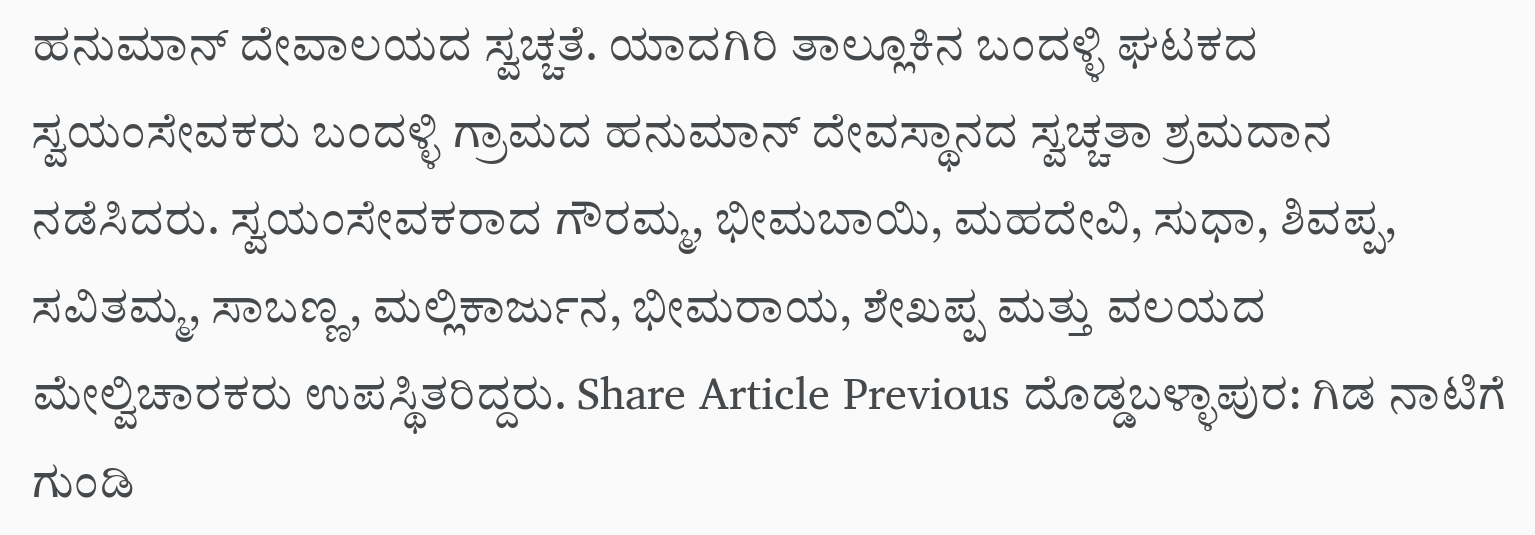ಹನುಮಾನ್ ದೇವಾಲಯದ ಸ್ವಚ್ಚತೆ. ಯಾದಗಿರಿ ತಾಲ್ಲೂಕಿನ ಬಂದಳ್ಳಿ ಘಟಕದ ಸ್ವಯಂಸೇವಕರು ಬಂದಳ್ಳಿ ಗ್ರಾಮದ ಹನುಮಾನ್ ದೇವಸ್ಥಾನದ ಸ್ವಚ್ಚತಾ ಶ್ರಮದಾನ ನಡೆಸಿದರು. ಸ್ವಯಂಸೇವಕರಾದ ಗೌರಮ್ಮ, ಭೀಮಬಾಯಿ, ಮಹದೇವಿ, ಸುಧಾ, ಶಿವಪ್ಪ, ಸವಿತಮ್ಮ, ಸಾಬಣ್ಣ, ಮಲ್ಲಿಕಾರ್ಜುನ, ಭೀಮರಾಯ, ಶೇಖಪ್ಪ ಮತ್ತು ವಲಯದ ಮೇಲ್ವಿಚಾರಕರು ಉಪಸ್ಥಿತರಿದ್ದರು. Share Article Previous ದೊಡ್ಡಬಳ್ಳಾಪುರ: ಗಿಡ ನಾಟಿಗೆ ಗುಂಡಿ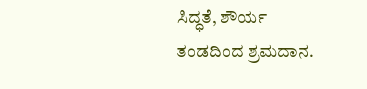ಸಿದ್ಧತೆ, ಶೌರ್ಯ ತಂಡದಿಂದ ಶ್ರಮದಾನ.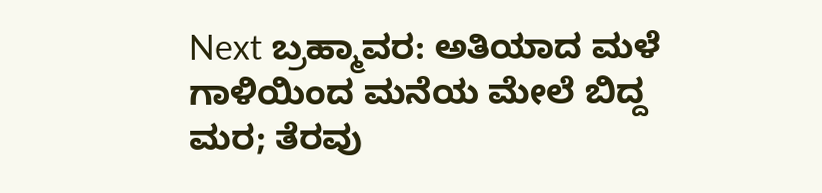Next ಬ್ರಹ್ಮಾವರ: ಅತಿಯಾದ ಮಳೆ ಗಾಳಿಯಿಂದ ಮನೆಯ ಮೇಲೆ ಬಿದ್ದ ಮರ; ತೆರವು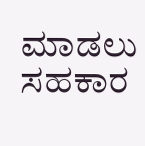ಮಾಡಲು ಸಹಕಾರ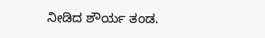ನೀಡಿದ ಶೌರ್ಯ ತಂಡ.